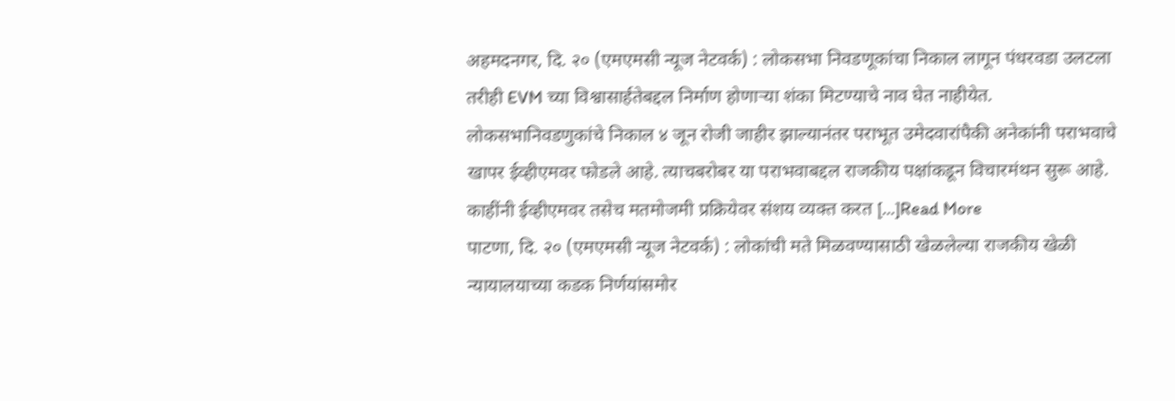अहमदनगर, दि. २० (एमएमसी न्यूज नेटवर्क) : लोकसभा निवडणूकांचा निकाल लागून पंधरवडा उलटला तरीही EVM च्या विश्वासार्हतेबद्दल निर्माण होणाऱ्या शंका मिटण्याचे नाव घेत नाहीयेत. लोकसभानिवडणुकांचे निकाल ४ जून रोजी जाहीर झाल्यानंतर पराभूत उमेदवारांपैकी अनेकांनी पराभवाचे खापर ईव्हीएमवर फोडले आहे. त्याचबरोबर या पराभवाबद्दल राजकीय पक्षांकडून विचारमंथन सुरू आहे. काहींनी ईव्हीएमवर तसेच मतमोजमी प्रक्रियेवर संशय व्यक्त करत […]Read More
पाटणा, दि. २० (एमएमसी न्यूज नेटवर्क) : लोकांची मते मिळवण्यासाठी खेळलेल्या राजकीय खेळी न्यायालयाच्या कडक निर्णयांसमोर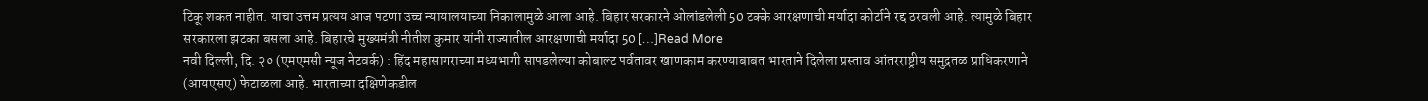टिकू शकत नाहीत. याचा उत्तम प्रत्यय आज पटणा उच्च न्यायालयाच्या निकालामुळे आला आहे. बिहार सरकारने ओलांडलेली 50 टक्के आरक्षणाची मर्यादा कोर्टाने रद्द ठरवली आहे. त्यामुळे बिहार सरकारला झटका बसला आहे. बिहारचे मुख्यमंत्री नीतीश कुमार यांनी राज्यातील आरक्षणाची मर्यादा 50 […]Read More
नवी दिल्ली, दि. २० (एमएमसी न्यूज नेटवर्क) : हिंद महासागराच्या मध्यभागी सापडलेल्या कोबाल्ट पर्वतावर खाणकाम करण्याबाबत भारताने दिलेला प्रस्ताव आंतरराष्ट्रीय समुद्रतळ प्राधिकरणाने (आयएसए) फेटाळला आहे. भारताच्या दक्षिणेकडील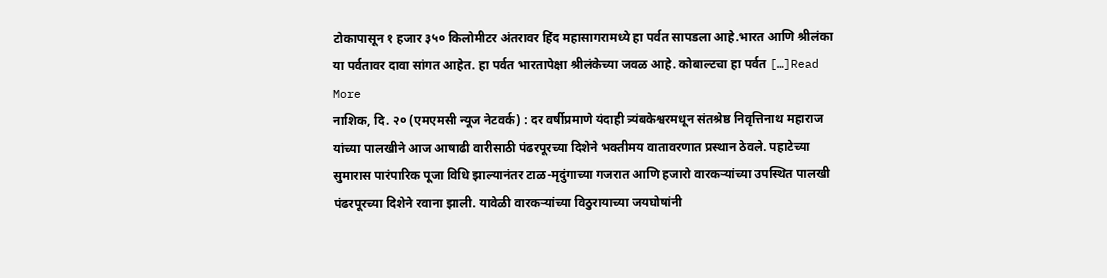टोकापासून १ हजार ३५० किलोमीटर अंतरावर हिंद महासागरामध्ये हा पर्वत सापडला आहे.भारत आणि श्रीलंका या पर्वतावर दावा सांगत आहेत. हा पर्वत भारतापेक्षा श्रीलंकेच्या जवळ आहे. कोबाल्टचा हा पर्वत […]Read More
नाशिक, दि. २० (एमएमसी न्यूज नेटवर्क) : दर वर्षीप्रमाणे यंदाही त्र्यंबकेश्वरमधून संतश्रेष्ठ निवृत्तिनाथ महाराज यांच्या पालखीने आज आषाढी वारीसाठी पंढरपूरच्या दिशेने भक्तीमय वातावरणात प्रस्थान ठेवले. पहाटेच्या सुमारास पारंपारिक पूजा विधि झाल्यानंतर टाळ-मृदुंगाच्या गजरात आणि हजारो वारकऱ्यांच्या उपस्थित पालखी पंढरपूरच्या दिशेने रवाना झाली. यावेळी वारकऱ्यांच्या विठुरायाच्या जयघोषांनी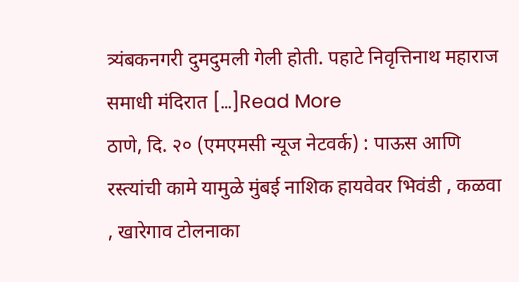त्र्यंबकनगरी दुमदुमली गेली होती. पहाटे निवृत्तिनाथ महाराज समाधी मंदिरात […]Read More
ठाणे, दि. २० (एमएमसी न्यूज नेटवर्क) : पाऊस आणि रस्त्यांची कामे यामुळे मुंबई नाशिक हायवेवर भिवंडी , कळवा , खारेगाव टोलनाका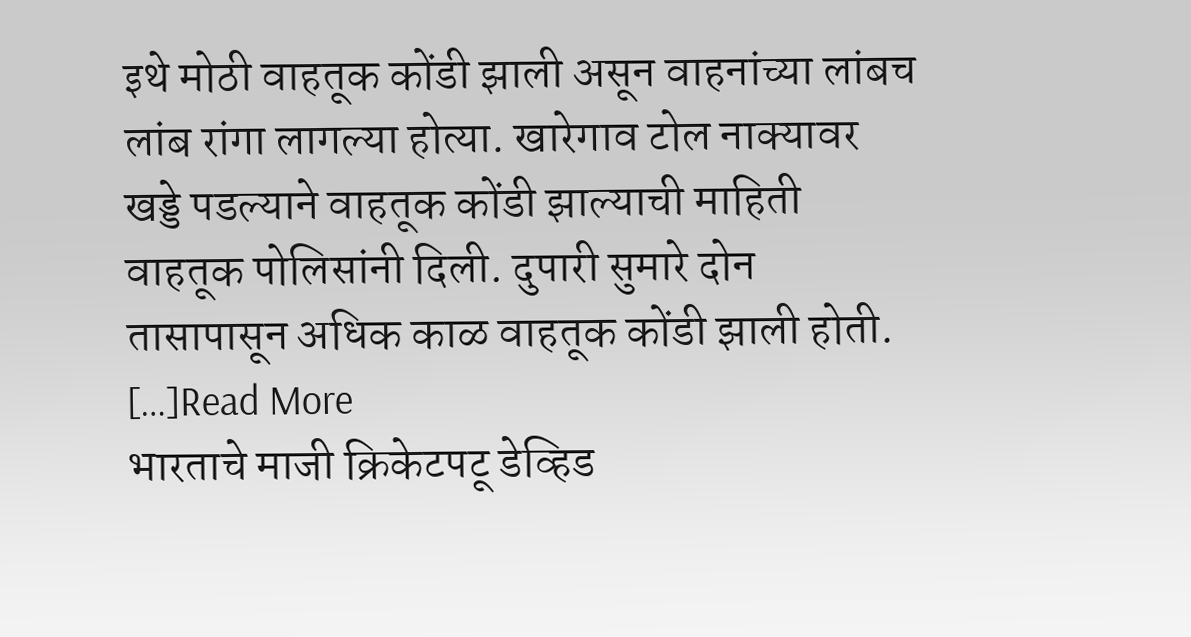इथे मोठी वाहतूक कोंडी झाली असून वाहनांच्या लांबच लांब रांगा लागल्या होत्या. खारेगाव टोल नाक्यावर खड्डे पडल्याने वाहतूक कोंडी झाल्याची माहिती वाहतूक पोलिसांनी दिली. दुपारी सुमारे दोन तासापासून अधिक काळ वाहतूक कोंडी झाली होती. […]Read More
भारताचे माजी क्रिकेटपटू डेव्हिड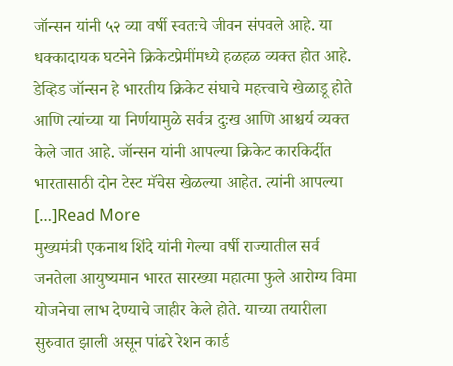जॉन्सन यांनी ५२ व्या वर्षी स्वतःचे जीवन संपवले आहे. या धक्कादायक घटनेने क्रिकेटप्रेमींमध्ये हळहळ व्यक्त होत आहे. डेव्हिड जॉन्सन हे भारतीय क्रिकेट संघाचे महत्त्वाचे खेळाडू होते आणि त्यांच्या या निर्णयामुळे सर्वत्र दुःख आणि आश्चर्य व्यक्त केले जात आहे. जॉन्सन यांनी आपल्या क्रिकेट कारकिर्दीत भारतासाठी दोन टेस्ट मॅचेस खेळल्या आहेत. त्यांनी आपल्या […]Read More
मुख्यमंत्री एकनाथ शिंदे यांनी गेल्या वर्षी राज्यातील सर्व जनतेला आयुष्यमान भारत सारख्या महात्मा फुले आरोग्य विमा योजनेचा लाभ देण्याचे जाहीर केले होते. याच्या तयारीला सुरुवात झाली असून पांढरे रेशन कार्ड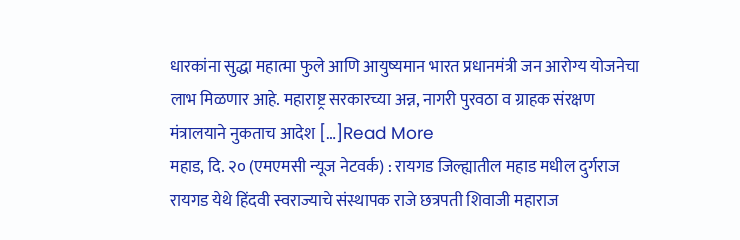धारकांना सुद्धा महात्मा फुले आणि आयुष्यमान भारत प्रधानमंत्री जन आरोग्य योजनेचा लाभ मिळणार आहे. महाराष्ट्र सरकारच्या अन्न, नागरी पुरवठा व ग्राहक संरक्षण मंत्रालयाने नुकताच आदेश […]Read More
महाड, दि. २० (एमएमसी न्यूज नेटवर्क) : रायगड जिल्ह्यातील महाड मधील दुर्गराज रायगड येथे हिंदवी स्वराज्याचे संस्थापक राजे छत्रपती शिवाजी महाराज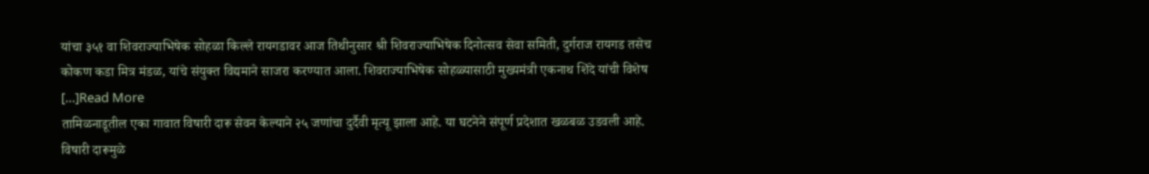यांचा ३५१ वा शिवराज्याभिषेक सोहळा किल्ले रायगडावर आज तिथीनुसार श्री शिवराज्याभिषेक दिनोत्सव सेवा समिती, दुर्गराज रायगड तसेच कोकण कडा मित्र मंडळ, यांचे संयुक्त विद्यमाने साजरा करण्यात आला. शिवराज्याभिषेक सोहळ्यासाठी मुख्यमंत्री एकनाथ शिंदे यांची विशेष […]Read More
तामिळनाडूतील एका गावात विषारी दारू सेवन केल्याने २५ जणांचा दुर्दैवी मृत्यू झाला आहे. या घटनेने संपूर्ण प्रदेशात खळबळ उडवली आहे. विषारी दारूमुळे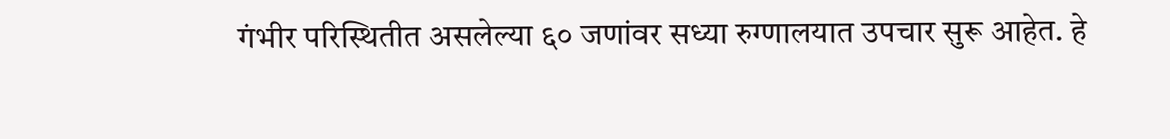गंभीर परिस्थितीत असलेल्या ६० जणांवर सध्या रुग्णालयात उपचार सुरू आहेत. हे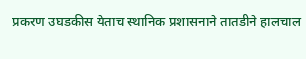प्रकरण उघडकीस येताच स्थानिक प्रशासनाने तातडीने हालचाल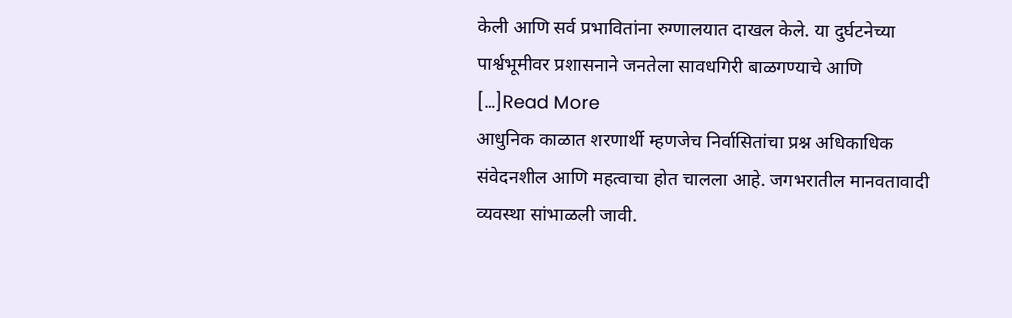केली आणि सर्व प्रभावितांना रुग्णालयात दाखल केले. या दुर्घटनेच्या पार्श्वभूमीवर प्रशासनाने जनतेला सावधगिरी बाळगण्याचे आणि […]Read More
आधुनिक काळात शरणार्थी म्हणजेच निर्वासितांचा प्रश्न अधिकाधिक संवेदनशील आणि महत्वाचा होत चालला आहे. जगभरातील मानवतावादी व्यवस्था सांभाळली जावी.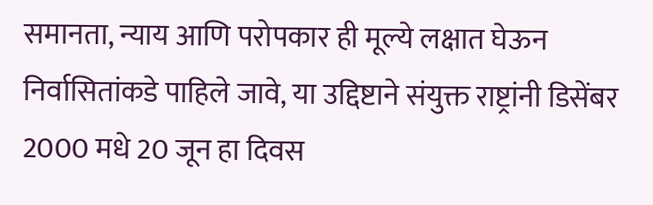समानता, न्याय आणि परोपकार ही मूल्ये लक्षात घेऊन निर्वासितांकडे पाहिले जावे, या उद्दिष्टाने संयुक्त राष्ट्रांनी डिसेंबर 2000 मधे 20 जून हा दिवस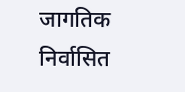जागतिक निर्वासित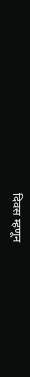दिवस म्हणून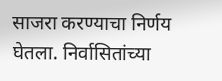साजरा करण्याचा निर्णय घेतला. निर्वासितांच्या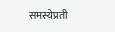समस्येप्रती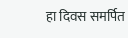हा दिवस समर्पित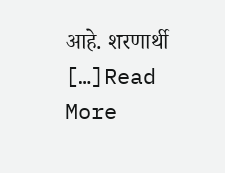आहे. शरणार्थी […]Read More